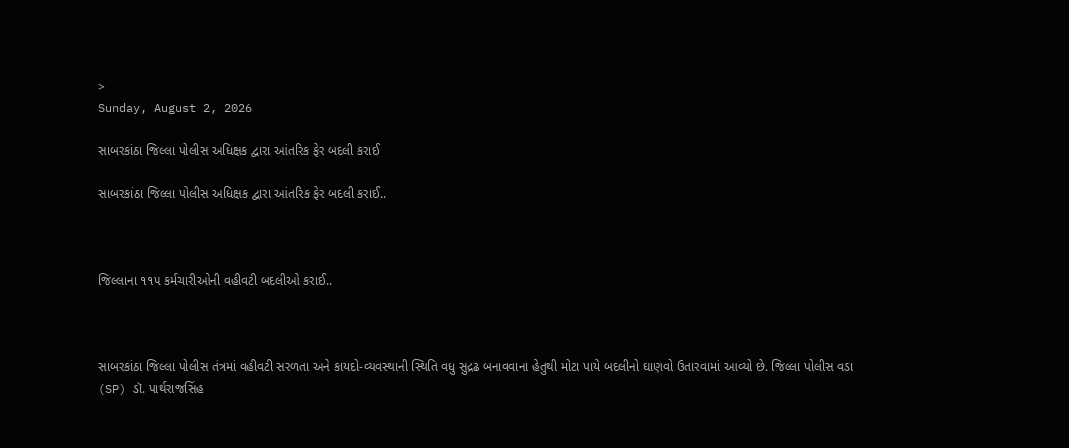>
Sunday, August 2, 2026

સાબરકાંઠા જિલ્લા પોલીસ અધિક્ષક દ્વારા આંતરિક ફેર બદલી કરાઈ

સાબરકાંઠા જિલ્લા પોલીસ અધિક્ષક દ્વારા આંતરિક ફેર બદલી કરાઈ..



જિલ્લાના ૧૧૫ કર્મચારીઓની વહીવટી બદલીઓ કરાઈ..



સાબરકાંઠા જિલ્લા પોલીસ તંત્રમાં વહીવટી સરળતા અને કાયદો-વ્યવસ્થાની સ્થિતિ વધુ સુદ્રઢ બનાવવાના હેતુથી મોટા પાયે બદલીનો ઘાણવો ઉતારવામાં આવ્યો છે. જિલ્લા પોલીસ વડા (SP) ડૉ. પાર્થરાજસિંહ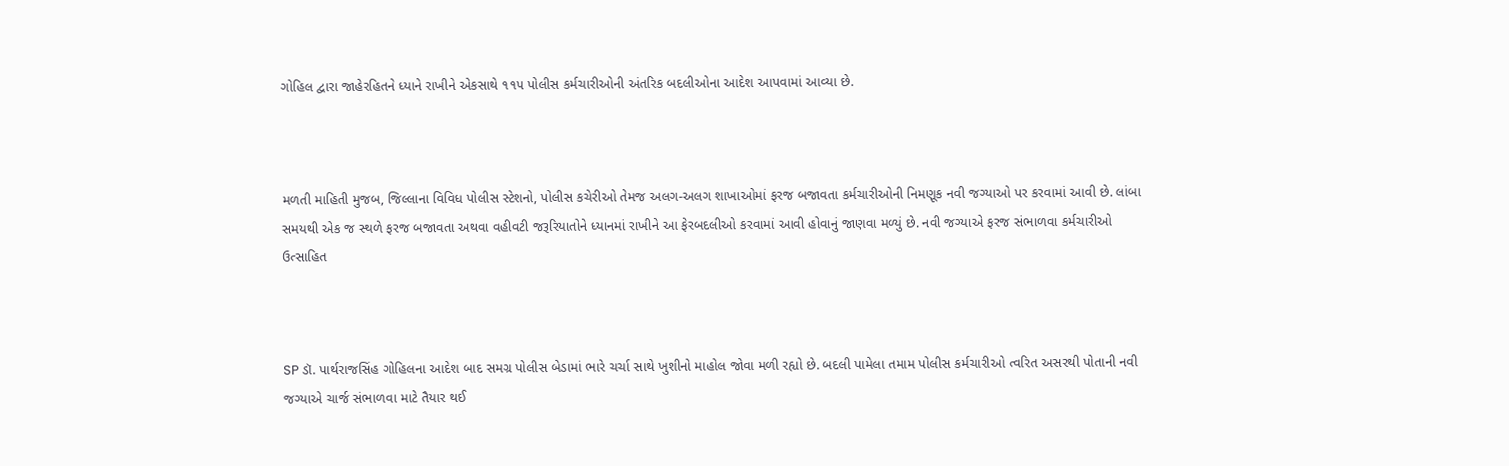ગોહિલ દ્વારા જાહેરહિતને ધ્યાને રાખીને એકસાથે ૧૧૫ પોલીસ કર્મચારીઓની અંતરિક બદલીઓના આદેશ આપવામાં આવ્યા છે.



મળતી માહિતી મુજબ, જિલ્લાના વિવિધ પોલીસ સ્ટેશનો, પોલીસ કચેરીઓ તેમજ અલગ-અલગ શાખાઓમાં ફરજ બજાવતા કર્મચારીઓની નિમણૂક નવી જગ્યાઓ પર કરવામાં આવી છે. લાંબા સમયથી એક જ સ્થળે ફરજ બજાવતા અથવા વહીવટી જરૂરિયાતોને ધ્યાનમાં રાખીને આ ફેરબદલીઓ કરવામાં આવી હોવાનું જાણવા મળ્યું છે. નવી જગ્યાએ ફરજ સંભાળવા કર્મચારીઓ ઉત્સાહિત



SP ડૉ. પાર્થરાજસિંહ ગોહિલના આદેશ બાદ સમગ્ર પોલીસ બેડામાં ભારે ચર્ચા સાથે ખુશીનો માહોલ જોવા મળી રહ્યો છે. બદલી પામેલા તમામ પોલીસ કર્મચારીઓ ત્વરિત અસરથી પોતાની નવી જગ્યાએ ચાર્જ સંભાળવા માટે તૈયાર થઈ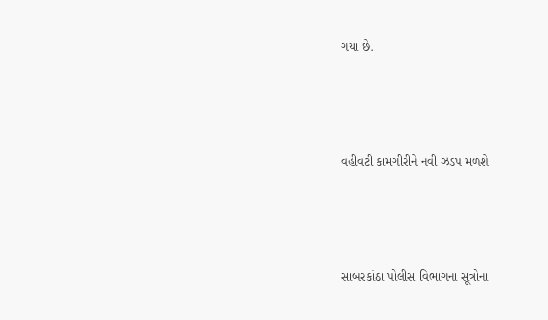ગયા છે.



વહીવટી કામગીરીને નવી ઝડપ મળશે



સાબરકાંઠા પોલીસ વિભાગના સૂત્રોના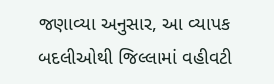જણાવ્યા અનુસાર, આ વ્યાપક બદલીઓથી જિલ્લામાં વહીવટી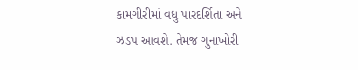કામગીરીમાં વધુ પારદર્શિતા અને ઝડપ આવશે. તેમજ ગુનાખોરી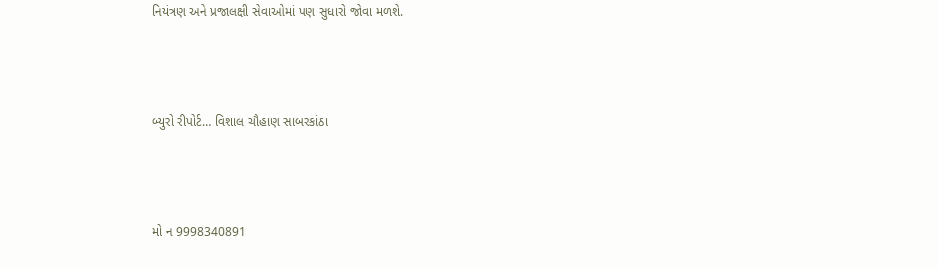નિયંત્રણ અને પ્રજાલક્ષી સેવાઓમાં પણ સુધારો જોવા મળશે.



બ્યુરો રીપોર્ટ… વિશાલ ચૌહાણ સાબરકાંઠા



મો ન 9998340891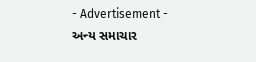- Advertisement -
અન્ય સમાચાર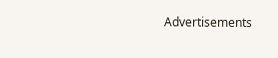Advertisements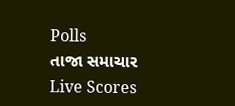Polls
તાજા સમાચાર
Live Scores